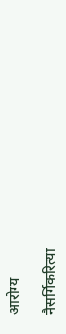आरोग्य

नैसर्गिकरित्या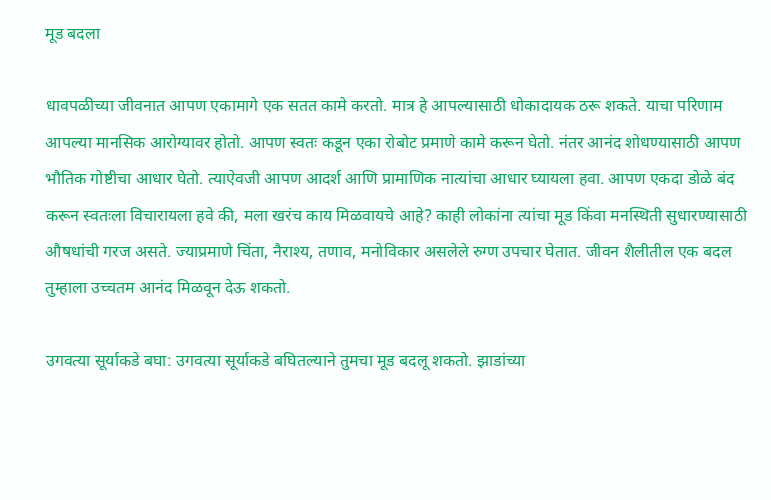मूड बदला

धावपळीच्या जीवनात आपण एकामागे एक सतत कामे करतो. मात्र हे आपल्यासाठी धोकादायक ठरू शकते. याचा परिणाम आपल्या मानसिक आरोग्यावर होतो. आपण स्वतः कडून एका रोबोट प्रमाणे कामे करून घेतो. नंतर आनंद शोधण्यासाठी आपण भौतिक गोष्टीचा आधार घेतो. त्याऐवजी आपण आदर्श आणि प्रामाणिक नात्यांचा आधार घ्यायला हवा. आपण एकदा डोळे बंद करून स्वतःला विचारायला हवे की, मला खरंच काय मिळवायचे आहे? काही लोकांना त्यांचा मूड किंवा मनस्थिती सुधारण्यासाठी औषधांची गरज असते. ज्याप्रमाणे चिंता, नैराश्य, तणाव, मनोविकार असलेले रुग्ण उपचार घेतात. जीवन शैलीतील एक बदल तुम्हाला उच्चतम आनंद मिळवून देऊ शकतो.

उगवत्या सूर्याकडे बघा: उगवत्या सूर्याकडे बघितल्याने तुमचा मूड बदलू शकतो. झाडांच्या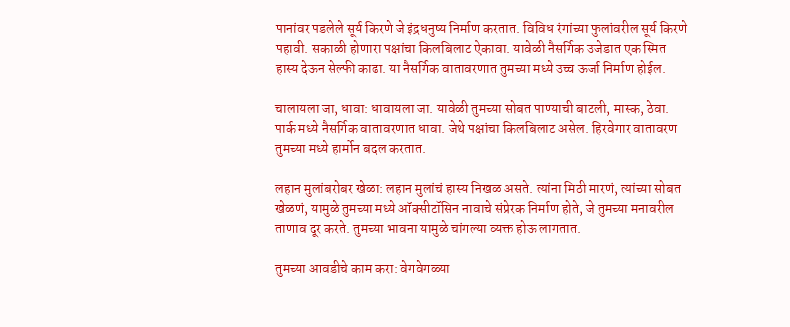पानांवर पडलेले सूर्य किरणे जे इंद्रधनुष्य निर्माण करतात. विविध रंगांच्या फुलांवरील सूर्य किरणे पहावी. सकाळी होणारा पक्षांचा किलबिलाट ऐकावा. यावेळी नैसर्गिक उजेडात एक स्मित हास्य देऊन सेल्फी काढा. या नैसर्गिक वातावरणात तुमच्या मध्ये उच्च ऊर्जा निर्माण होईल.

चालायला जा, धावा: धावायला जा. यावेळी तुमच्या सोबत पाण्याची बाटली, मास्क, ठेवा. पार्क मध्ये नैसर्गिक वातावरणात धावा. जेथे पक्षांचा किलबिलाट असेल. हिरवेगार वातावरण तुमच्या मध्ये हार्मोन बदल करतात.

लहान मुलांबरोबर खेळा: लहान मुलांचं हास्य निखळ असते. त्यांना मिठी मारणं, त्यांच्या सोबत खेळणं, यामुळे तुमच्या मध्ये ऑक्सीटॉसिन नावाचे संप्रेरक निर्माण होते, जे तुमच्या मनावरील ताणाव दूर करते. तुमच्या भावना यामुळे चांगल्या व्यक्त होऊ लागतात.

तुमच्या आवडीचे काम करा: वेगवेगळ्या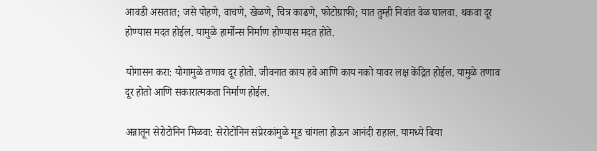आवडी असतात; जसे पोहणे, वाचणे, खेळणे, चित्र काढणे, फोटोग्राफी; यात तुम्ही निवांत वेळ घालवा. थकवा दूर होण्यास मदत होईल. यामुळे हार्मोन्स निर्माण होण्यास मदत होते.

योगासन करा: योगामुळे तणाव दूर होतो. जीवनात काय हवे आणि काय नको यावर लक्ष केंद्रित होईल. यामुळे तणाव दूर होतो आणि सकारात्मकता निर्माण होईल.

अन्नातून सेरोटोनिन मिळवा: सेरोटोनिन संप्रेरकांमुळे मूड चांगला होऊन आनंदी राहाल. यामध्ये बिया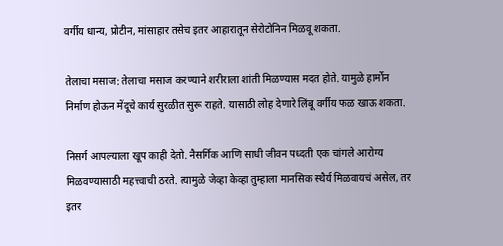वर्गीय धान्य, प्रोटीन, मांसाहार तसेच इतर आहारातून सेरोटोनिन मिळवू शकता.

तेलाचा मसाज: तेलाचा मसाज करण्याने शरीराला शांती मिळण्यास मदत होते. यामुळे हार्मोन निर्माण होऊन मेंदूचे कार्य सुरळीत सुरू राहते. यासाठी लोह देणारे लिंबू वर्गीय फळ खाऊ शकता.

निसर्ग आपल्याला खूप काही देतो. नैसर्गिक आणि साधी जीवन पध्दती एक चांगले आरोग्य मिळवण्यासाठी महत्त्वाची ठरते. त्यामुळे जेव्हा केव्हा तुम्हाला मानसिक स्थैर्य मिळवायचं असेल, तर इतर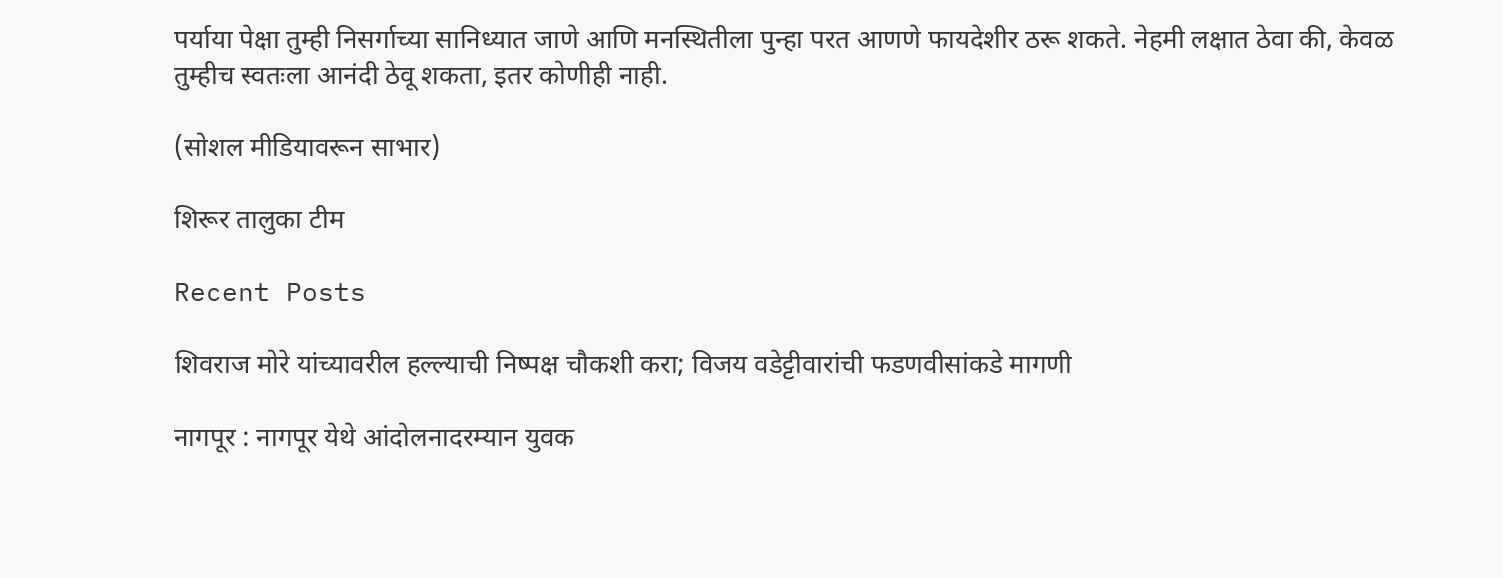पर्याया पेक्षा तुम्ही निसर्गाच्या सानिध्यात जाणे आणि मनस्थितीला पुन्हा परत आणणे फायदेशीर ठरू शकते. नेहमी लक्षात ठेवा की, केवळ तुम्हीच स्वतःला आनंदी ठेवू शकता, इतर कोणीही नाही.

(सोशल मीडियावरून साभार)

शिरूर तालुका टीम

Recent Posts

शिवराज मोरे यांच्यावरील हल्ल्याची निष्पक्ष चौकशी करा; विजय वडेट्टीवारांची फडणवीसांकडे मागणी

नागपूर : नागपूर येथे आंदोलनादरम्यान युवक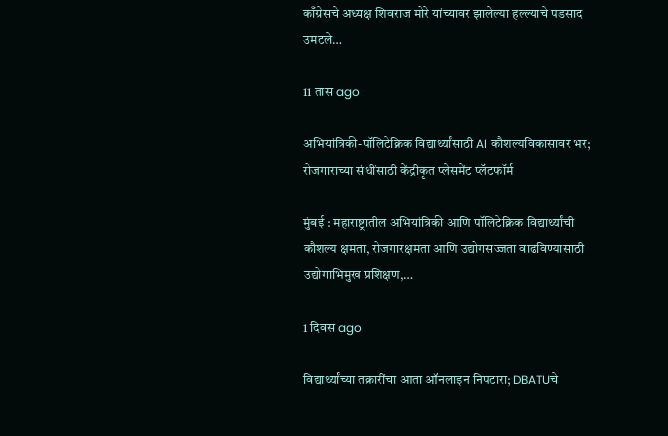काँग्रेसचे अध्यक्ष शिवराज मोरे यांच्यावर झालेल्या हल्ल्याचे पडसाद उमटले…

11 तास ago

अभियांत्रिकी-पॉलिटेक्निक विद्यार्थ्यांसाठी AI कौशल्यविकासावर भर; रोजगाराच्या संधींसाठी केंद्रीकृत प्लेसमेंट प्लॅटफॉर्म

मुंबई : महाराष्ट्रातील अभियांत्रिकी आणि पॉलिटेक्निक विद्यार्थ्यांची कौशल्य क्षमता, रोजगारक्षमता आणि उद्योगसज्जता वाढविण्यासाठी उद्योगाभिमुख प्रशिक्षण,…

1 दिवस ago

विद्यार्थ्यांच्या तक्रारींचा आता ऑनलाइन निपटारा; DBATUचे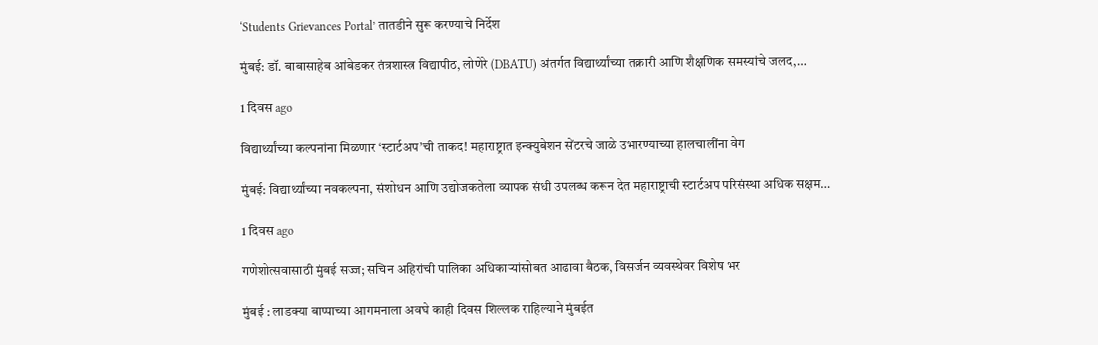‘Students Grievances Portal’ तातडीने सुरू करण्याचे निर्देश

मुंबई: डॉ. बाबासाहेब आंबेडकर तंत्रशास्त्र विद्यापीठ, लोणेरे (DBATU) अंतर्गत विद्यार्थ्यांच्या तक्रारी आणि शैक्षणिक समस्यांचे जलद,…

1 दिवस ago

विद्यार्थ्यांच्या कल्पनांना मिळणार ‘स्टार्टअप’ची ताकद! महाराष्ट्रात इन्क्युबेशन सेंटरचे जाळे उभारण्याच्या हालचालींना वेग

मुंबई: विद्यार्थ्यांच्या नवकल्पना, संशोधन आणि उद्योजकतेला व्यापक संधी उपलब्ध करून देत महाराष्ट्राची स्टार्टअप परिसंस्था अधिक सक्षम…

1 दिवस ago

गणेशोत्सवासाठी मुंबई सज्ज; सचिन अहिरांची पालिका अधिकाऱ्यांसोबत आढावा बैठक, विसर्जन व्यवस्थेवर विशेष भर

मुंबई : लाडक्या बाप्पाच्या आगमनाला अवघे काही दिवस शिल्लक राहिल्याने मुंबईत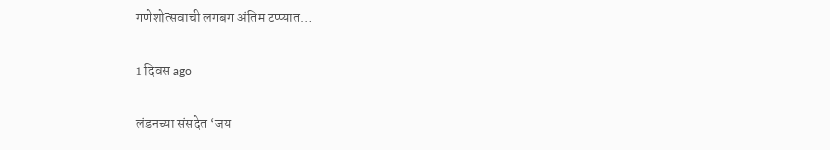गणेशोत्सवाची लगबग अंतिम टप्प्यात…

1 दिवस ago

लंडनच्या संसदेत ‘जय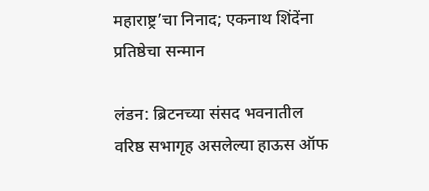महाराष्ट्र’चा निनाद; एकनाथ शिंदेंना प्रतिष्ठेचा सन्मान

लंडन: ब्रिटनच्या संसद भवनातील वरिष्ठ सभागृह असलेल्या हाऊस ऑफ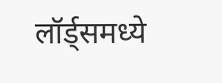लॉर्ड्समध्ये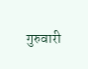गुरुवारी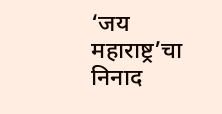‘जय महाराष्ट्र’चा निनाद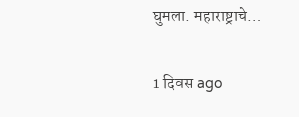घुमला. महाराष्ट्राचे…

1 दिवस ago